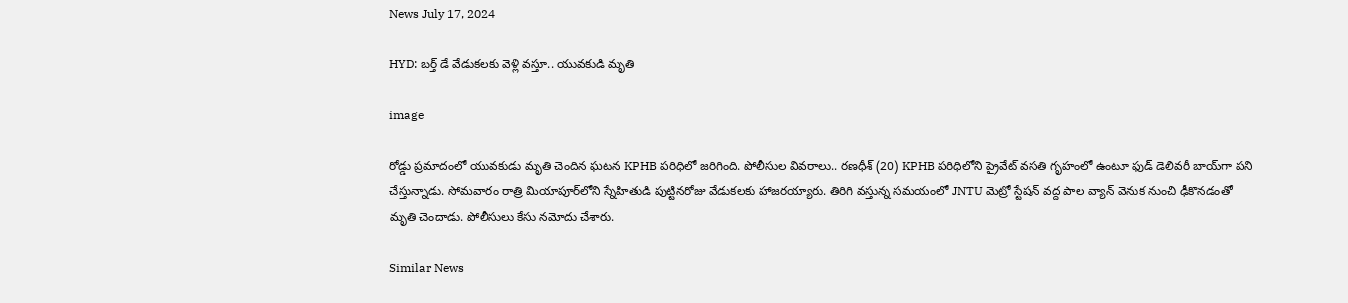News July 17, 2024

HYD: బర్త్ డే వేడుకలకు వెళ్లి వస్తూ.. యువకుడి మృతి

image

రోడ్డు ప్రమాదంలో యువకుడు మృతి చెందిన ఘటన KPHB పరిధిలో జరిగింది. పోలీసుల వివరాలు.. రణధీశ్ (20) KPHB పరిధిలోని ప్రైవేట్ వసతి గృహంలో ఉంటూ ఫుడ్ డెలివరీ బాయ్‌గా పని చేస్తున్నాడు. సోమవారం రాత్రి మియాపూర్‌లోని స్నేహితుడి పుట్టినరోజు వేడుకలకు హాజరయ్యారు. తిరిగి వస్తున్న సమయంలో JNTU మెట్రో స్టేషన్ వద్ద పాల వ్యాన్ వెనుక నుంచి ఢీకొనడంతో మృతి చెందాడు. పోలీసులు కేసు నమోదు చేశారు.

Similar News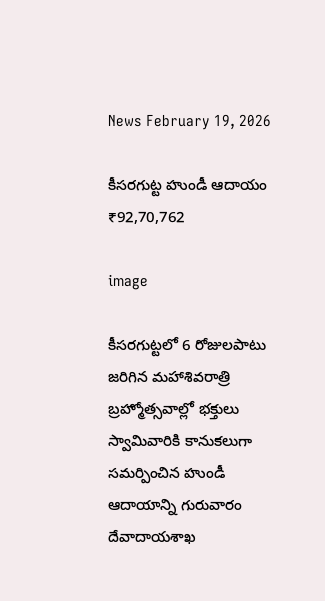News February 19, 2026

కీసరగుట్ట హుండీ ఆదాయం ₹92,70,762

image

కీసరగుట్టలో 6 రోజులపాటు జరిగిన మహాశివరాత్రి బ్రహ్మోత్సవాల్లో భక్తులు స్వామివారికి కానుకలుగా సమర్పించిన హుండీ ఆదాయాన్ని గురువారం దేవాదాయశాఖ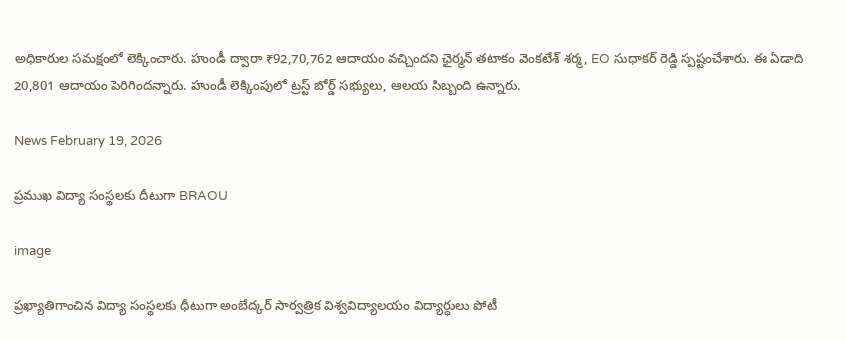అధికారుల సమక్షంలో లెక్కించారు. హుండీ ద్వారా ₹92,70,762 ఆదాయం వచ్చిందని ఛైర్మన్ తటాకం వెంకటేశ్ శర్మ, EO సుధాకర్ రెడ్డి స్పష్టంచేశారు. ఈ ఏడాది 20,801 ఆదాయం పెరిగిందన్నారు. హుండీ లెక్కింపులో ట్రస్ట్ బోర్డ్ సభ్యులు, ఆలయ సిబ్బంది ఉన్నారు.

News February 19, 2026

ప్రముఖ విద్యా సంస్థలకు దీటుగా BRAOU

image

ప్రఖ్యాతిగాంచిన విద్యా సంస్థలకు ధీటుగా అంబేద్కర్‌ సార్వత్రిక విశ్వవిద్యాలయం విద్యార్ధులు పోటీ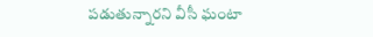పడుతున్నారని వీసీ ఘంటా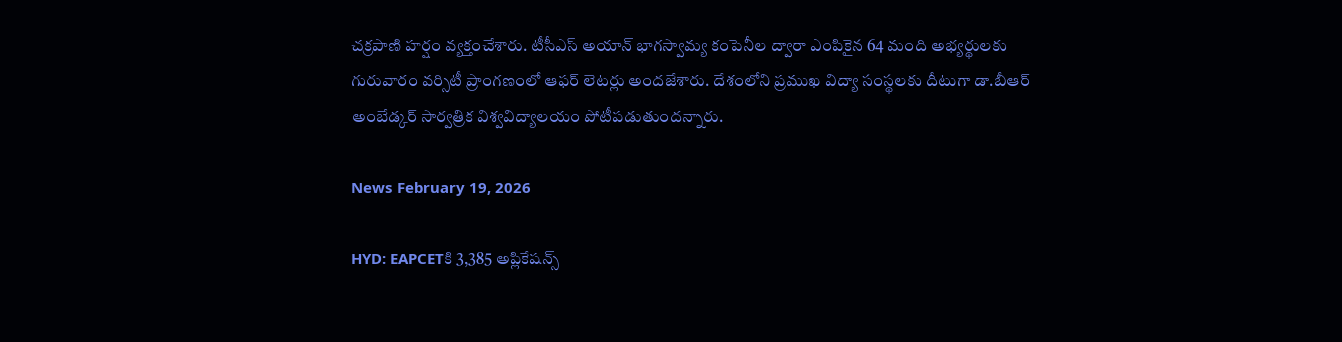చక్రపాణి హర్షం వ్యక్తంచేశారు. టీసీఎస్‌ అయాన్‌ భాగస్వామ్య కంపెనీల ద్వారా ఎంపికైన 64 మంది అభ్యర్థులకు గురువారం వర్సిటీ ప్రాంగణంలో ఆఫర్‌ లెటర్లు అందజేశారు. దేశంలోని ప్రముఖ విద్యా సంస్థలకు దీటుగా డా.బీఆర్‌ అంబేడ్కర్‌ సార్వత్రిక విశ్వవిద్యాలయం పోటీపడుతుందన్నారు.

News February 19, 2026

HYD: EAPCETకి 3,385 అప్లికేషన్స్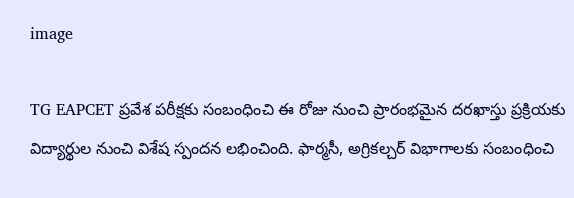image

TG EAPCET ప్రవేశ పరీక్షకు సంబంధించి ఈ రోజు నుంచి ప్రారంభమైన దరఖాస్తు ప్రక్రియకు విద్యార్థుల నుంచి విశేష స్పందన లభించింది. ఫార్మసీ, అగ్రికల్చర్ విభాగాలకు సంబంధించి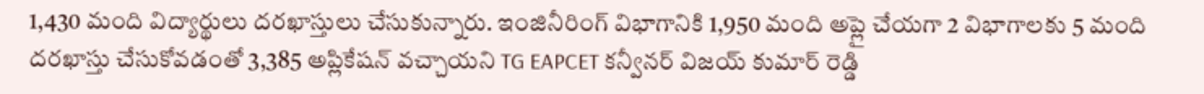1,430 మంది విద్యార్థులు దరఖాస్తులు చేసుకున్నారు. ఇంజినీరింగ్ విభాగానికి 1,950 మంది అప్లై చేయగా 2 విభాగాలకు 5 మంది దరఖాస్తు చేసుకోవడంతో 3,385 అప్లికేషన్ వచ్చాయని TG EAPCET కన్వీనర్ విజయ్ కుమార్ రెడ్డి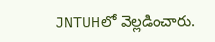JNTUHలో వెల్లడించారు.